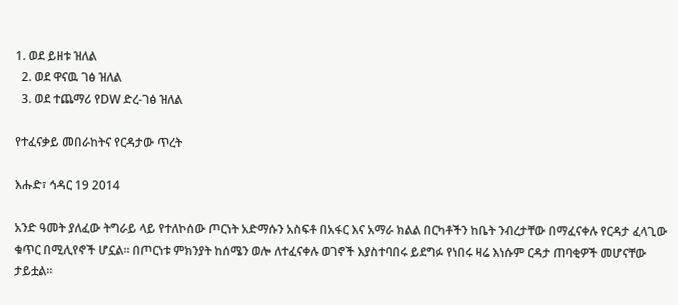1. ወደ ይዘቱ ዝለል
  2. ወደ ዋናዉ ገፅ ዝለል
  3. ወደ ተጨማሪ የDW ድረ-ገፅ ዝለል

የተፈናቃይ መበራከትና የርዳታው ጥረት

እሑድ፣ ኅዳር 19 2014

አንድ ዓመት ያለፈው ትግራይ ላይ የተለኮሰው ጦርነት አድማሱን አስፍቶ በአፋር እና አማራ ክልል በርካቶችን ከቤት ንብረታቸው በማፈናቀሉ የርዳታ ፈላጊው ቁጥር በሚሊየኖች ሆኗል። በጦርነቱ ምክንያት ከሰሜን ወሎ ለተፈናቀሉ ወገኖች እያስተባበሩ ይደግፉ የነበሩ ዛሬ እነሱም ርዳታ ጠባቂዎች መሆናቸው ታይቷል።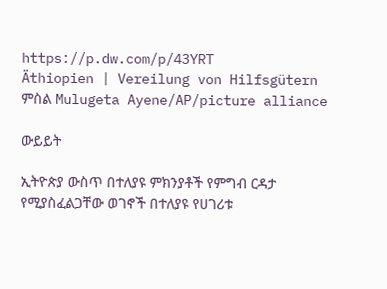https://p.dw.com/p/43YRT
Äthiopien | Vereilung von Hilfsgütern
ምስል Mulugeta Ayene/AP/picture alliance

ውይይት

ኢትዮጵያ ውስጥ በተለያዩ ምክንያቶች የምግብ ርዳታ የሚያስፈልጋቸው ወገኖች በተለያዩ የሀገሪቱ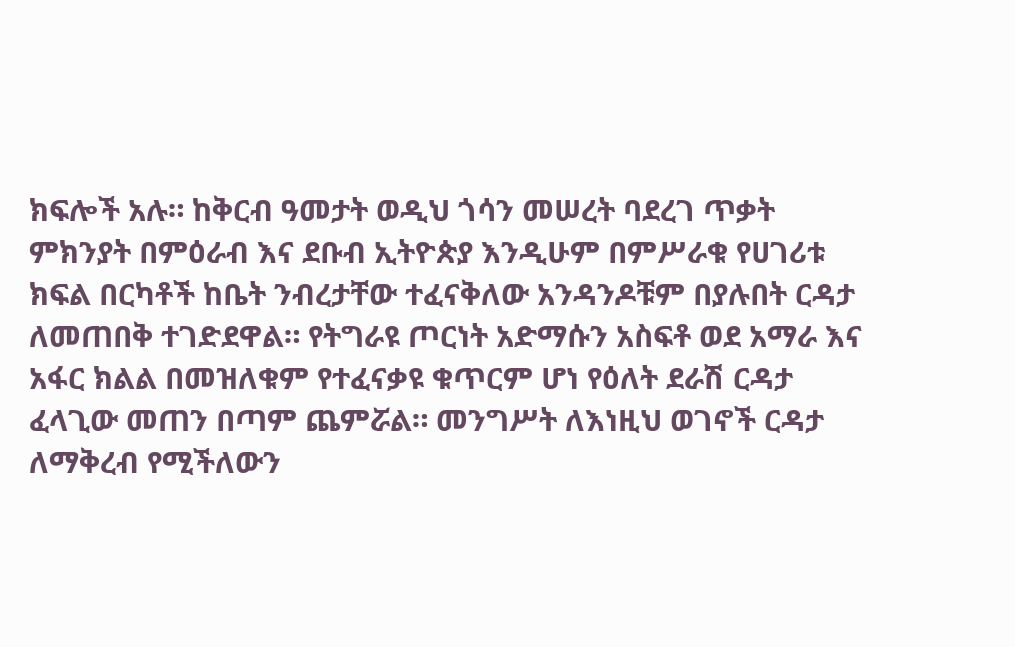ክፍሎች አሉ። ከቅርብ ዓመታት ወዲህ ጎሳን መሠረት ባደረገ ጥቃት ምክንያት በምዕራብ እና ደቡብ ኢትዮጵያ እንዲሁም በምሥራቁ የሀገሪቱ ክፍል በርካቶች ከቤት ንብረታቸው ተፈናቅለው አንዳንዶቹም በያሉበት ርዳታ ለመጠበቅ ተገድደዋል። የትግራዩ ጦርነት አድማሱን አስፍቶ ወደ አማራ እና አፋር ክልል በመዝለቁም የተፈናቃዩ ቁጥርም ሆነ የዕለት ደራሽ ርዳታ ፈላጊው መጠን በጣም ጨምሯል። መንግሥት ለእነዚህ ወገኖች ርዳታ ለማቅረብ የሚችለውን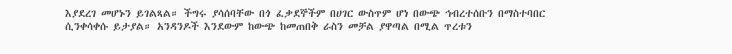እያደረገ መሆኑን ይገልጻል። ችግሩ ያሳሰባቸው በጎ ፈቃደኞችም በሀገር ውስጥም ሆነ በውጭ ኅብረተሰቡን በማስተባበር ሲንቀሳቀሱ ይታያል። አንዳንዶች እንደውም ከውጭ ከመጠበቅ ራስን መቻል ያዋጣል በሚል ጥረቱን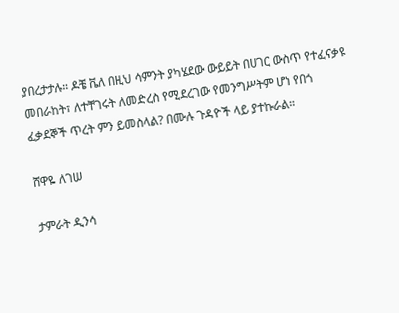ያበረታታሉ። ዶቼ ቬለ በዚህ ሳምንት ያካሄደው ውይይት በሀገር ውስጥ የተፈናቃዩ መበራከት፣ ለተቸገሩት ለመድረስ የሚደረገው የመንግሥትም ሆነ የበጎ ፈቃደኞች ጥረት ምን ይመስላል? በሙሉ ጉዳዮች ላይ ያተኩራል።

ሸዋዬ ለገሠ

ታምራት ዲንሳ